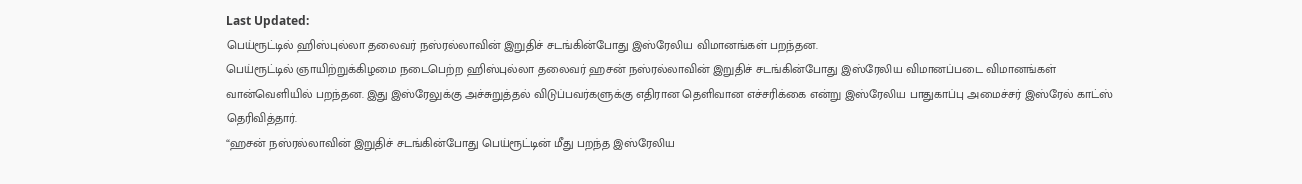Last Updated:
பெய்ரூட்டில் ஹிஸ்புல்லா தலைவர் நஸ்ரல்லாவின் இறுதிச் சடங்கின்போது இஸ்ரேலிய விமானங்கள் பறந்தன.
பெய்ரூட்டில் ஞாயிற்றுக்கிழமை நடைபெற்ற ஹிஸ்புல்லா தலைவர் ஹசன் நஸ்ரல்லாவின் இறுதிச் சடங்கின்போது இஸ்ரேலிய விமானப்படை விமானங்கள் வான்வெளியில் பறந்தன. இது இஸ்ரேலுக்கு அச்சுறுத்தல் விடுப்பவர்களுக்கு எதிரான தெளிவான எச்சரிக்கை என்று இஸ்ரேலிய பாதுகாப்பு அமைச்சர் இஸ்ரேல் காட்ஸ் தெரிவித்தார்.
“ஹசன் நஸ்ரல்லாவின் இறுதிச் சடங்கின்போது பெய்ரூட்டின் மீது பறந்த இஸ்ரேலிய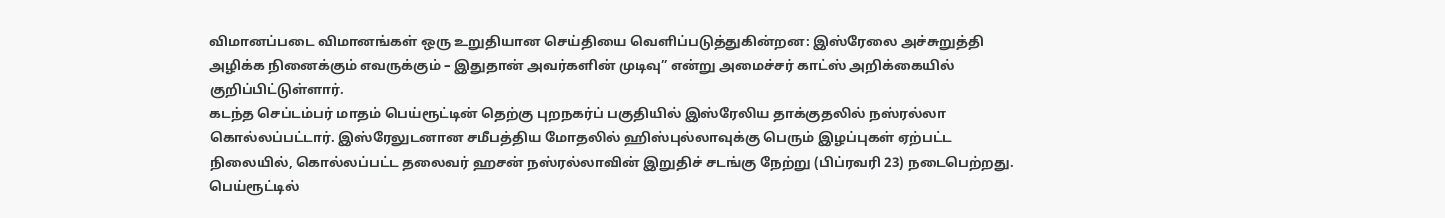விமானப்படை விமானங்கள் ஒரு உறுதியான செய்தியை வெளிப்படுத்துகின்றன: இஸ்ரேலை அச்சுறுத்தி அழிக்க நினைக்கும் எவருக்கும் – இதுதான் அவர்களின் முடிவு” என்று அமைச்சர் காட்ஸ் அறிக்கையில் குறிப்பிட்டுள்ளார்.
கடந்த செப்டம்பர் மாதம் பெய்ரூட்டின் தெற்கு புறநகர்ப் பகுதியில் இஸ்ரேலிய தாக்குதலில் நஸ்ரல்லா கொல்லப்பட்டார். இஸ்ரேலுடனான சமீபத்திய மோதலில் ஹிஸ்புல்லாவுக்கு பெரும் இழப்புகள் ஏற்பட்ட நிலையில், கொல்லப்பட்ட தலைவர் ஹசன் நஸ்ரல்லாவின் இறுதிச் சடங்கு நேற்று (பிப்ரவரி 23) நடைபெற்றது. பெய்ரூட்டில்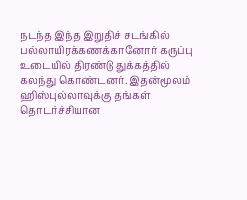நடந்த இந்த இறுதிச் சடங்கில் பல்லாயிரக்கணக்கானோர் கருப்பு உடையில் திரண்டு துக்கத்தில் கலந்து கொண்டனர். இதன்மூலம் ஹிஸ்புல்லாவுக்கு தங்கள் தொடர்ச்சியான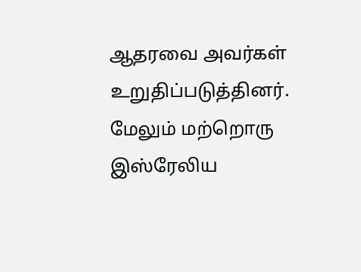ஆதரவை அவர்கள் உறுதிப்படுத்தினர்.
மேலும் மற்றொரு இஸ்ரேலிய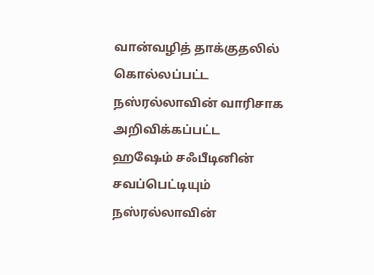வான்வழித் தாக்குதலில் கொல்லப்பட்ட நஸ்ரல்லாவின் வாரிசாக அறிவிக்கப்பட்ட ஹஷேம் சஃபீடினின் சவப்பெட்டியும் நஸ்ரல்லாவின்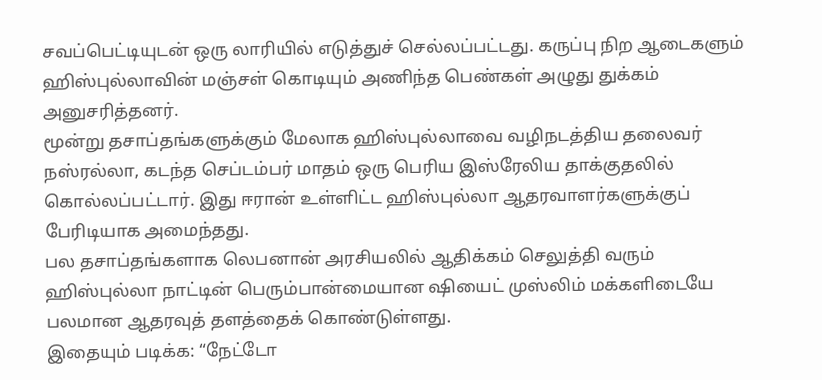சவப்பெட்டியுடன் ஒரு லாரியில் எடுத்துச் செல்லப்பட்டது. கருப்பு நிற ஆடைகளும் ஹிஸ்புல்லாவின் மஞ்சள் கொடியும் அணிந்த பெண்கள் அழுது துக்கம் அனுசரித்தனர்.
மூன்று தசாப்தங்களுக்கும் மேலாக ஹிஸ்புல்லாவை வழிநடத்திய தலைவர் நஸ்ரல்லா, கடந்த செப்டம்பர் மாதம் ஒரு பெரிய இஸ்ரேலிய தாக்குதலில் கொல்லப்பட்டார். இது ஈரான் உள்ளிட்ட ஹிஸ்புல்லா ஆதரவாளர்களுக்குப் பேரிடியாக அமைந்தது.
பல தசாப்தங்களாக லெபனான் அரசியலில் ஆதிக்கம் செலுத்தி வரும் ஹிஸ்புல்லா நாட்டின் பெரும்பான்மையான ஷியைட் முஸ்லிம் மக்களிடையே பலமான ஆதரவுத் தளத்தைக் கொண்டுள்ளது.
இதையும் படிக்க: “நேட்டோ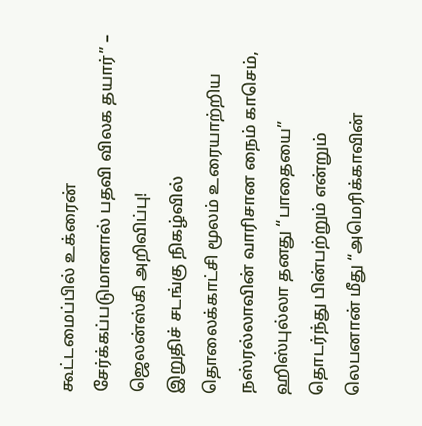கூட்டமைப்பில் உக்ரைன் சேர்க்கப்படுமானால் பதவி விலக தயார்” – ஜெலன்ஸ்கி அறிவிப்பு!
இறுதிச் சடங்கு நிகழ்வில் தொலைக்காட்சி மூலம் உரையாற்றிய நஸ்ரல்லாவின் வாரிசான நைம் காசெம், ஹிஸ்புல்லா தனது “பாதையை” தொடர்ந்து பின்பற்றும் என்றும் லெபனான் மீது “அமெரிக்காவின்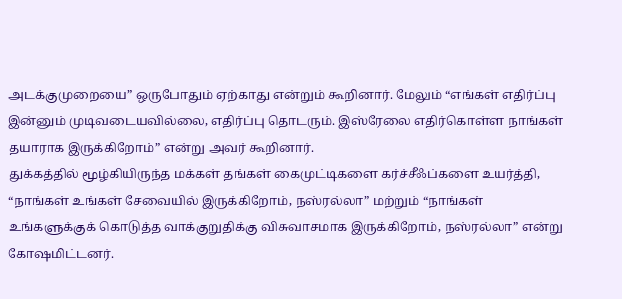அடக்குமுறையை” ஒருபோதும் ஏற்காது என்றும் கூறினார். மேலும் “எங்கள் எதிர்ப்பு இன்னும் முடிவடையவில்லை, எதிர்ப்பு தொடரும். இஸ்ரேலை எதிர்கொள்ள நாங்கள் தயாராக இருக்கிறோம்” என்று அவர் கூறினார்.
துக்கத்தில் மூழ்கியிருந்த மக்கள் தங்கள் கைமுட்டிகளை கர்ச்சீஃப்களை உயர்த்தி, “நாங்கள் உங்கள் சேவையில் இருக்கிறோம், நஸ்ரல்லா” மற்றும் “நாங்கள் உங்களுக்குக் கொடுத்த வாக்குறுதிக்கு விசுவாசமாக இருக்கிறோம், நஸ்ரல்லா” என்று கோஷமிட்டனர்.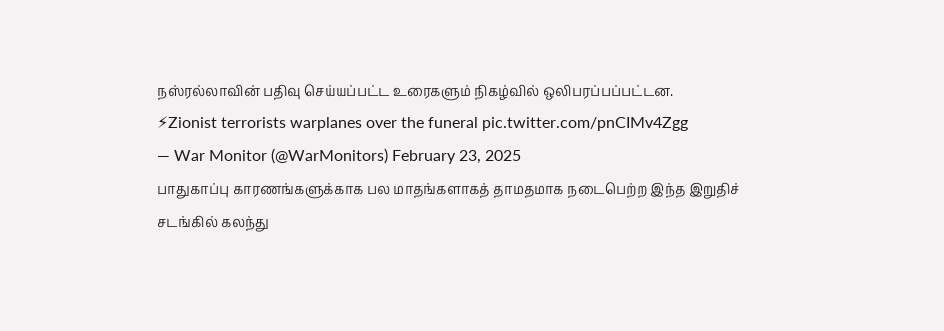நஸ்ரல்லாவின் பதிவு செய்யப்பட்ட உரைகளும் நிகழ்வில் ஒலிபரப்பப்பட்டன.
⚡Zionist terrorists warplanes over the funeral pic.twitter.com/pnCIMv4Zgg
— War Monitor (@WarMonitors) February 23, 2025
பாதுகாப்பு காரணங்களுக்காக பல மாதங்களாகத் தாமதமாக நடைபெற்ற இந்த இறுதிச் சடங்கில் கலந்து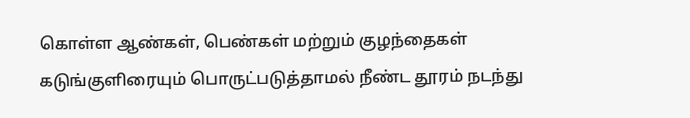கொள்ள ஆண்கள், பெண்கள் மற்றும் குழந்தைகள் கடுங்குளிரையும் பொருட்படுத்தாமல் நீண்ட தூரம் நடந்து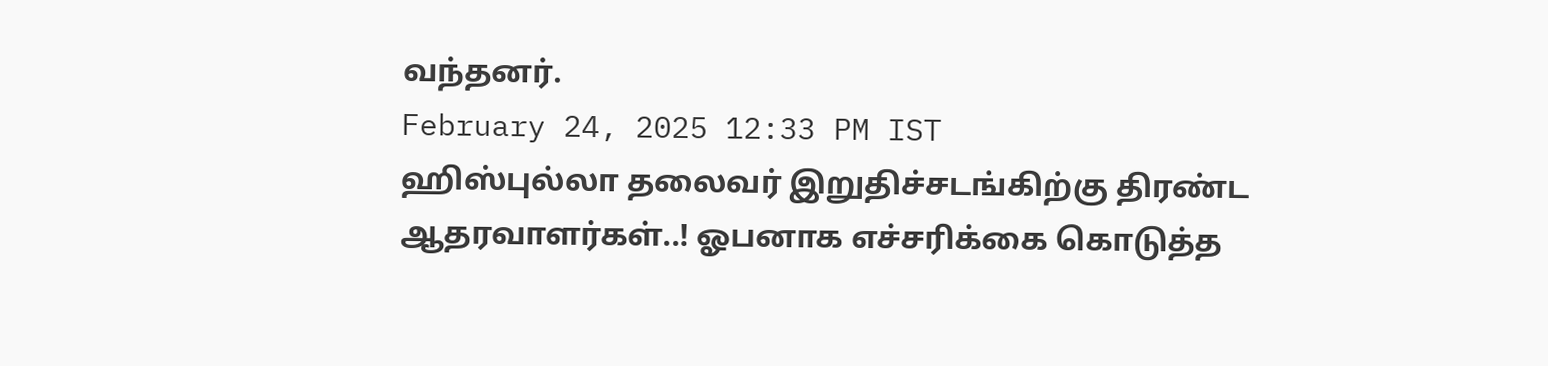வந்தனர்.
February 24, 2025 12:33 PM IST
ஹிஸ்புல்லா தலைவர் இறுதிச்சடங்கிற்கு திரண்ட ஆதரவாளர்கள்..! ஓபனாக எச்சரிக்கை கொடுத்த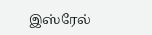இஸ்ரேல்